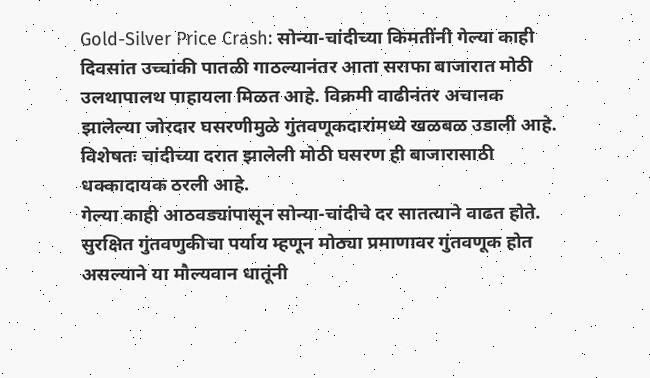Gold-Silver Price Crash: सोन्या-चांदीच्या किमतींनी गेल्या काही दिवसांत उच्चांकी पातळी गाठल्यानंतर आता सराफा बाजारात मोठी उलथापालथ पाहायला मिळत आहे. विक्रमी वाढीनंतर अचानक झालेल्या जोरदार घसरणीमुळे गुंतवणूकदारांमध्ये खळबळ उडाली आहे. विशेषतः चांदीच्या दरात झालेली मोठी घसरण ही बाजारासाठी धक्कादायक ठरली आहे.
गेल्या काही आठवड्यांपासून सोन्या-चांदीचे दर सातत्याने वाढत होते. सुरक्षित गुंतवणुकीचा पर्याय म्हणून मोठ्या प्रमाणावर गुंतवणूक होत असल्याने या मौल्यवान धातूंनी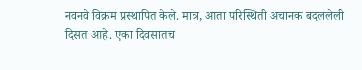नवनवे विक्रम प्रस्थापित केले. मात्र, आता परिस्थिती अचानक बदललेली दिसत आहे. एका दिवसातच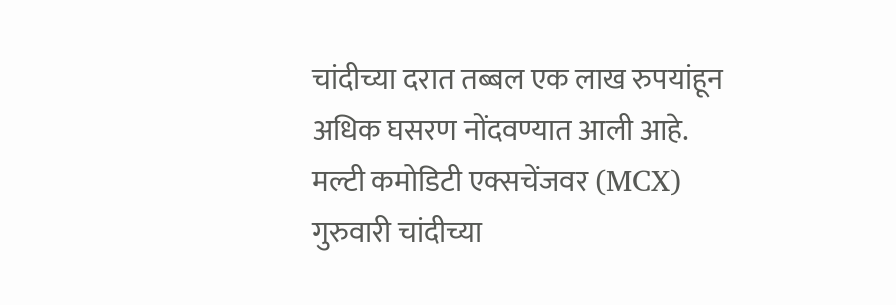चांदीच्या दरात तब्बल एक लाख रुपयांहून अधिक घसरण नोंदवण्यात आली आहे.
मल्टी कमोडिटी एक्सचेंजवर (MCX) गुरुवारी चांदीच्या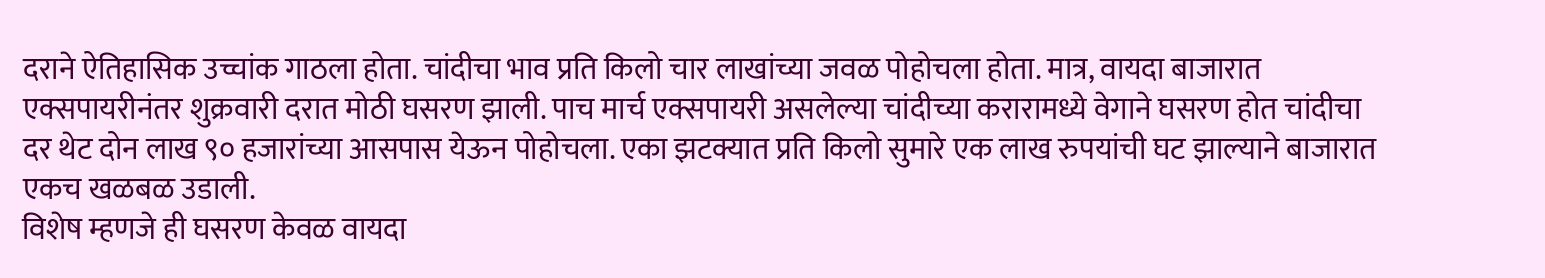दराने ऐतिहासिक उच्चांक गाठला होता. चांदीचा भाव प्रति किलो चार लाखांच्या जवळ पोहोचला होता. मात्र, वायदा बाजारात एक्सपायरीनंतर शुक्रवारी दरात मोठी घसरण झाली. पाच मार्च एक्सपायरी असलेल्या चांदीच्या करारामध्ये वेगाने घसरण होत चांदीचा दर थेट दोन लाख ९० हजारांच्या आसपास येऊन पोहोचला. एका झटक्यात प्रति किलो सुमारे एक लाख रुपयांची घट झाल्याने बाजारात एकच खळबळ उडाली.
विशेष म्हणजे ही घसरण केवळ वायदा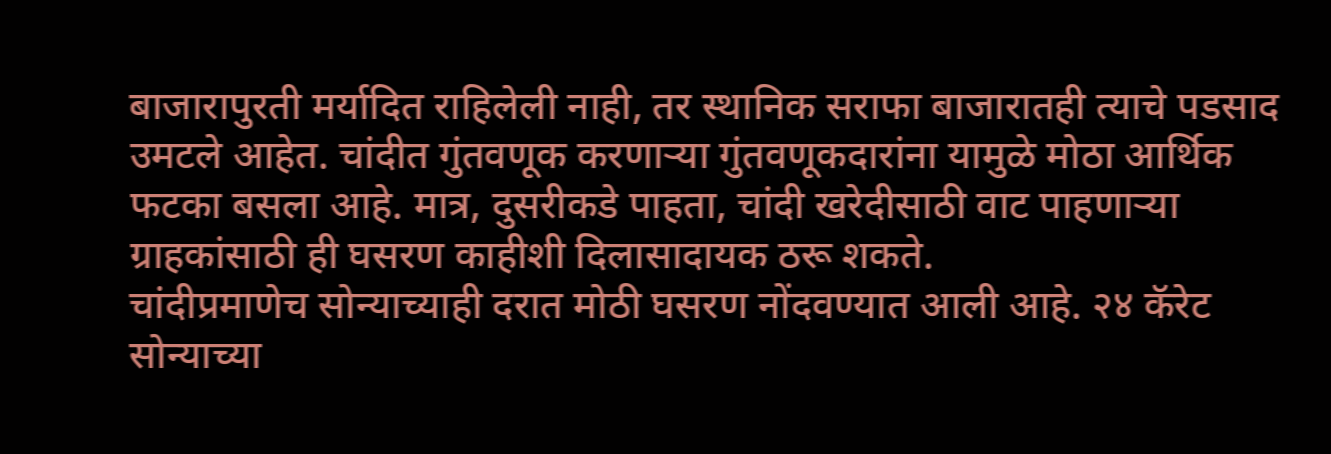बाजारापुरती मर्यादित राहिलेली नाही, तर स्थानिक सराफा बाजारातही त्याचे पडसाद उमटले आहेत. चांदीत गुंतवणूक करणाऱ्या गुंतवणूकदारांना यामुळे मोठा आर्थिक फटका बसला आहे. मात्र, दुसरीकडे पाहता, चांदी खरेदीसाठी वाट पाहणाऱ्या ग्राहकांसाठी ही घसरण काहीशी दिलासादायक ठरू शकते.
चांदीप्रमाणेच सोन्याच्याही दरात मोठी घसरण नोंदवण्यात आली आहे. २४ कॅरेट सोन्याच्या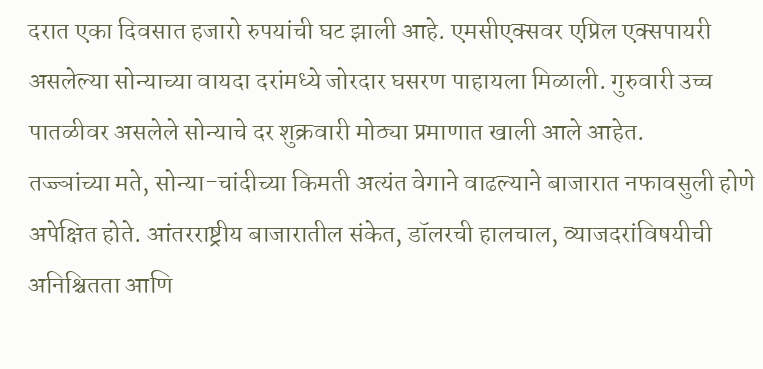दरात एका दिवसात हजारो रुपयांची घट झाली आहे. एमसीएक्सवर एप्रिल एक्सपायरी असलेल्या सोन्याच्या वायदा दरांमध्ये जोरदार घसरण पाहायला मिळाली. गुरुवारी उच्च पातळीवर असलेले सोन्याचे दर शुक्रवारी मोठ्या प्रमाणात खाली आले आहेत.
तज्ज्ञांच्या मते, सोन्या-चांदीच्या किमती अत्यंत वेगाने वाढल्याने बाजारात नफावसुली होणे अपेक्षित होते. आंतरराष्ट्रीय बाजारातील संकेत, डॉलरची हालचाल, व्याजदरांविषयीची अनिश्चितता आणि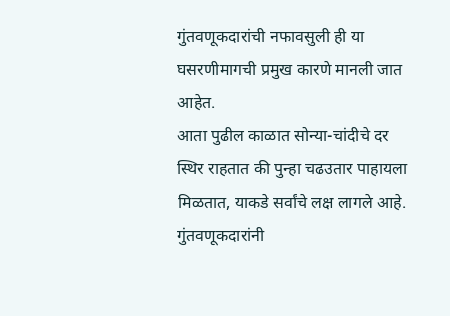गुंतवणूकदारांची नफावसुली ही या घसरणीमागची प्रमुख कारणे मानली जात आहेत.
आता पुढील काळात सोन्या-चांदीचे दर स्थिर राहतात की पुन्हा चढउतार पाहायला मिळतात, याकडे सर्वांचे लक्ष लागले आहे. गुंतवणूकदारांनी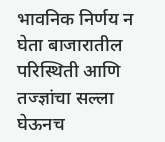भावनिक निर्णय न घेता बाजारातील परिस्थिती आणि तज्ज्ञांचा सल्ला घेऊनच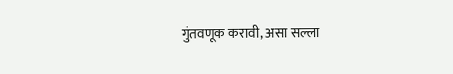गुंतवणूक करावी, असा सल्ला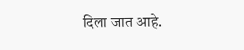दिला जात आहे.